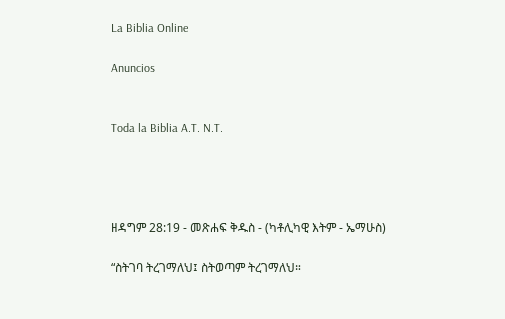La Biblia Online

Anuncios


Toda la Biblia A.T. N.T.




ዘዳግም 28:19 - መጽሐፍ ቅዱስ - (ካቶሊካዊ እትም - ኤማሁስ)

“ስትገባ ትረገማለህ፤ ስትወጣም ትረገማለህ።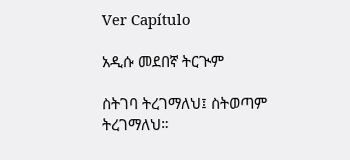Ver Capítulo

አዲሱ መደበኛ ትርጒም

ስትገባ ትረገማለህ፤ ስትወጣም ትረገማለህ።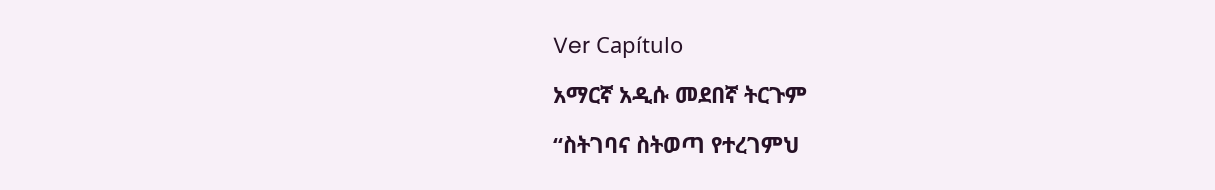Ver Capítulo

አማርኛ አዲሱ መደበኛ ትርጉም

“ስትገባና ስትወጣ የተረገምህ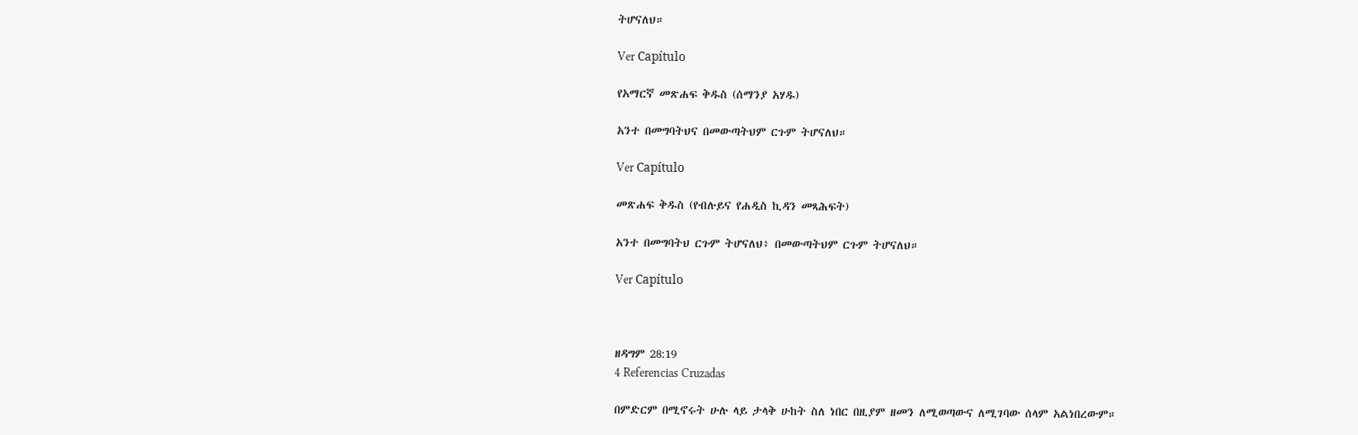ትሆናለህ።

Ver Capítulo

የአማርኛ መጽሐፍ ቅዱስ (ሰማንያ አሃዱ)

አንተ በመግባትህና በመውጣትህም ርጉም ትሆናለህ።

Ver Capítulo

መጽሐፍ ቅዱስ (የብሉይና የሐዲስ ኪዳን መጻሕፍት)

አንተ በመግባትህ ርጉም ትሆናለህ፥ በመውጣትህም ርጉም ትሆናለህ።

Ver Capítulo



ዘዳግም 28:19
4 Referencias Cruzadas

በምድርም በሚኖሩት ሁሉ ላይ ታላቅ ሁከት ስለ ነበር በዚያም ዘመን ለሚወጣውና ለሚገባው ሰላም አልነበረውም።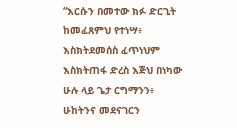“እርሱን በመተው ክፉ ድርጊት ከመፈጸምህ የተነሣ፥ እስክትደመሰስ ፈጥነህም እስክትጠፋ ድረስ እጅህ በነካው ሁሉ ላይ ጌታ ርግማንን፥ ሁከትንና መደናገርን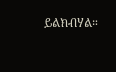ይልክብሃል።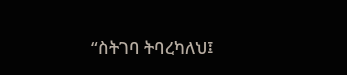“ስትገባ ትባረካለህ፤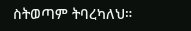ስትወጣም ትባረካለህ።